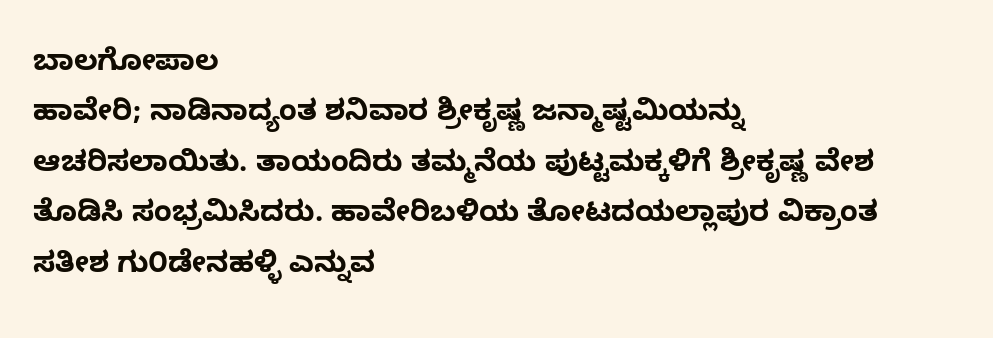ಬಾಲಗೋಪಾಲ
ಹಾವೇರಿ; ನಾಡಿನಾದ್ಯಂತ ಶನಿವಾರ ಶ್ರೀಕೃಷ್ಣ ಜನ್ಮಾಷ್ಟಮಿಯನ್ನು ಆಚರಿಸಲಾಯಿತು. ತಾಯಂದಿರು ತಮ್ಮನೆಯ ಪುಟ್ಟಮಕ್ಕಳಿಗೆ ಶ್ರೀಕೃಷ್ಣ ವೇಶ ತೊಡಿಸಿ ಸಂಭ್ರಮಿಸಿದರು. ಹಾವೇರಿಬಳಿಯ ತೋಟದಯಲ್ಲಾಪುರ ವಿಕ್ರಾಂತ ಸತೀಶ ಗು೦ಡೇನಹಳ್ಳಿ ಎನ್ನುವ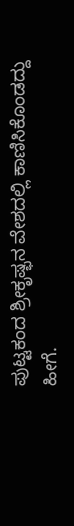ಪುಟ್ಟಕಂದ ಶ್ರೀಕೃಷ್ಭನ ವೇಶದಲ್ಲಿ ಕಾಣಿಸಿಕೊಂಡದ್ದು ಹೀಗೆ.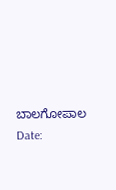ಬಾಲಗೋಪಾಲ
Date: